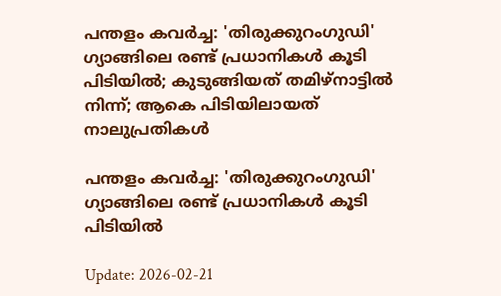പന്തളം കവര്‍ച്ച: 'തിരുക്കുറംഗുഡി' ഗ്യാങ്ങിലെ രണ്ട് പ്രധാനികള്‍ കൂടി പിടിയില്‍; കുടുങ്ങിയത് തമിഴ്നാട്ടില്‍ നിന്ന്; ആകെ പിടിയിലായത് നാലുപ്രതികള്‍

പന്തളം കവര്‍ച്ച: 'തിരുക്കുറംഗുഡി' ഗ്യാങ്ങിലെ രണ്ട് പ്രധാനികള്‍ കൂടി പിടിയില്‍

Update: 2026-02-21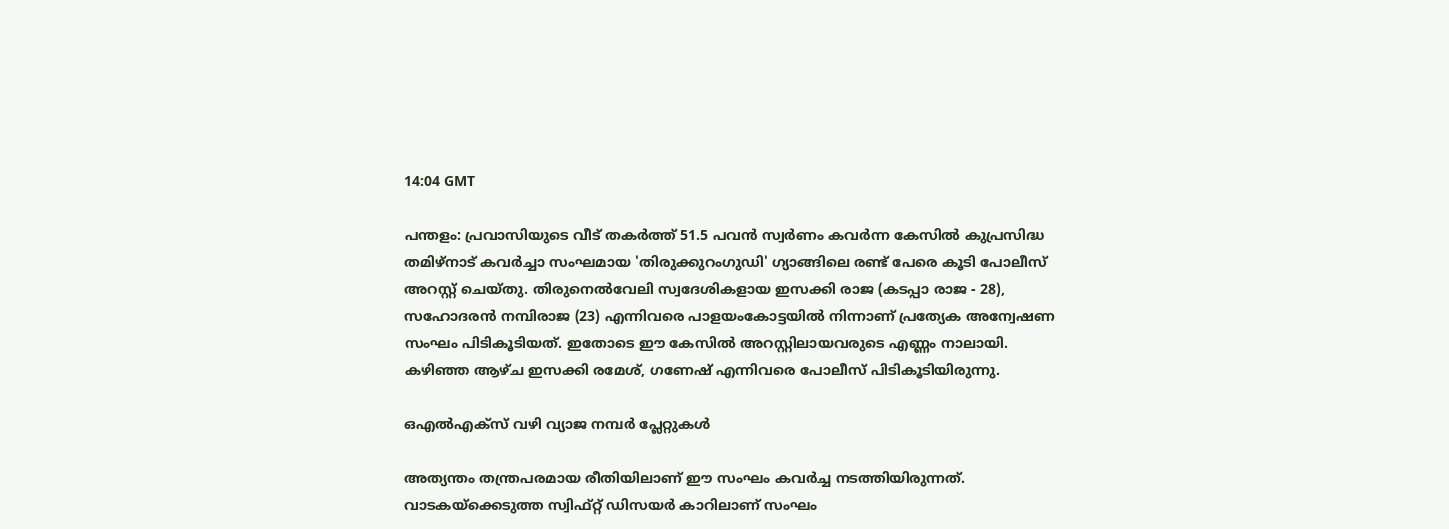14:04 GMT

പന്തളം: പ്രവാസിയുടെ വീട് തകര്‍ത്ത് 51.5 പവന്‍ സ്വര്‍ണം കവര്‍ന്ന കേസില്‍ കുപ്രസിദ്ധ തമിഴ്നാട് കവര്‍ച്ചാ സംഘമായ 'തിരുക്കുറംഗുഡി' ഗ്യാങ്ങിലെ രണ്ട് പേരെ കൂടി പോലീസ് അറസ്റ്റ് ചെയ്തു. തിരുനെല്‍വേലി സ്വദേശികളായ ഇസക്കി രാജ (കടപ്പാ രാജ - 28), സഹോദരന്‍ നമ്പിരാജ (23) എന്നിവരെ പാളയംകോട്ടയില്‍ നിന്നാണ് പ്രത്യേക അന്വേഷണ സംഘം പിടികൂടിയത്. ഇതോടെ ഈ കേസില്‍ അറസ്റ്റിലായവരുടെ എണ്ണം നാലായി. കഴിഞ്ഞ ആഴ്ച ഇസക്കി രമേശ്, ഗണേഷ് എന്നിവരെ പോലീസ് പിടികൂടിയിരുന്നു.

ഒഎല്‍എക്‌സ് വഴി വ്യാജ നമ്പര്‍ പ്ലേറ്റുകള്‍

അത്യന്തം തന്ത്രപരമായ രീതിയിലാണ് ഈ സംഘം കവര്‍ച്ച നടത്തിയിരുന്നത്. വാടകയ്ക്കെടുത്ത സ്വിഫ്റ്റ് ഡിസയര്‍ കാറിലാണ് സംഘം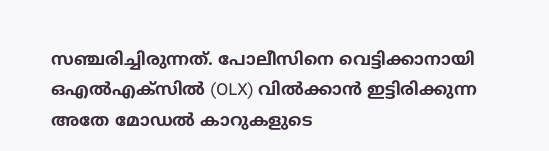സഞ്ചരിച്ചിരുന്നത്. പോലീസിനെ വെട്ടിക്കാനായി ഒഎല്‍എക്‌സില്‍ (OLX) വില്‍ക്കാന്‍ ഇട്ടിരിക്കുന്ന അതേ മോഡല്‍ കാറുകളുടെ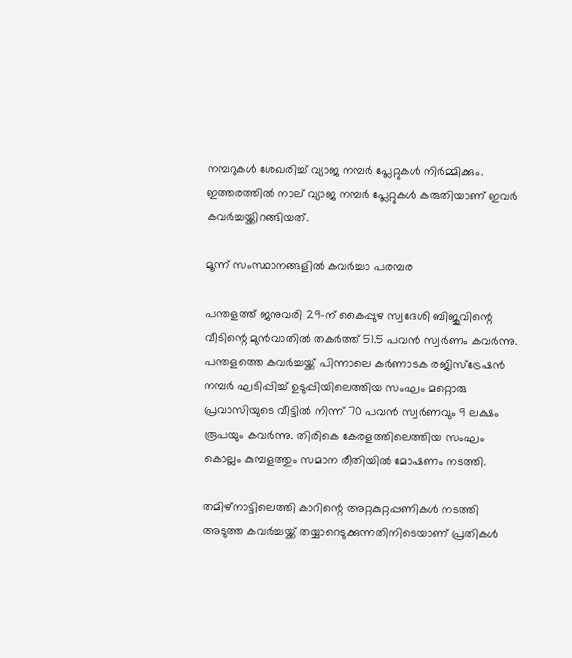നമ്പറുകള്‍ ശേഖരിച്ച് വ്യാജ നമ്പര്‍ പ്ലേറ്റുകള്‍ നിര്‍മ്മിക്കും. ഇത്തരത്തില്‍ നാല് വ്യാജ നമ്പര്‍ പ്ലേറ്റുകള്‍ കരുതിയാണ് ഇവര്‍ കവര്‍ച്ചയ്ക്കിറങ്ങിയത്.

മൂന്ന് സംസ്ഥാനങ്ങളില്‍ കവര്‍ച്ചാ പരമ്പര

പന്തളത്ത് ജനുവരി 29-ന് കൈപ്പുഴ സ്വദേശി ബിജുവിന്റെ വീടിന്റെ മുന്‍വാതില്‍ തകര്‍ത്ത് 51.5 പവന്‍ സ്വര്‍ണം കവര്‍ന്നു. പന്തളത്തെ കവര്‍ച്ചയ്ക്ക് പിന്നാലെ കര്‍ണാടക രജിസ്‌ട്രേഷന്‍ നമ്പര്‍ ഘടിപ്പിച്ച് ഉടുപ്പിയിലെത്തിയ സംഘം മറ്റൊരു പ്രവാസിയുടെ വീട്ടില്‍ നിന്ന് 70 പവന്‍ സ്വര്‍ണവും 9 ലക്ഷം രൂപയും കവര്‍ന്നു. തിരികെ കേരളത്തിലെത്തിയ സംഘം കൊല്ലം കുമ്പളത്തും സമാന രീതിയില്‍ മോഷണം നടത്തി.

തമിഴ്നാട്ടിലെത്തി കാറിന്റെ അറ്റകുറ്റപ്പണികള്‍ നടത്തി അടുത്ത കവര്‍ച്ചയ്ക്ക് തയ്യാറെടുക്കുന്നതിനിടെയാണ് പ്രതികള്‍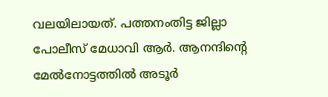വലയിലായത്. പത്തനംതിട്ട ജില്ലാ പോലീസ് മേധാവി ആര്‍. ആനന്ദിന്റെ മേല്‍നോട്ടത്തില്‍ അടൂര്‍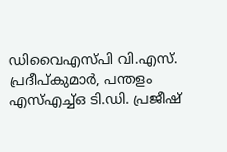ഡിവൈഎസ്പി വി.എസ്. പ്രദീപ്കുമാര്‍, പന്തളം എസ്എച്ച്ഒ ടി.ഡി. പ്രജീഷ്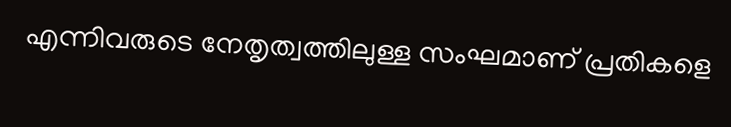എന്നിവരുടെ നേതൃത്വത്തിലുള്ള സംഘമാണ് പ്രതികളെ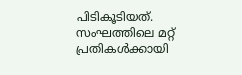പിടികൂടിയത്. സംഘത്തിലെ മറ്റ് പ്രതികള്‍ക്കായി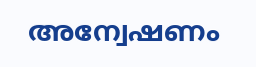അന്വേഷണം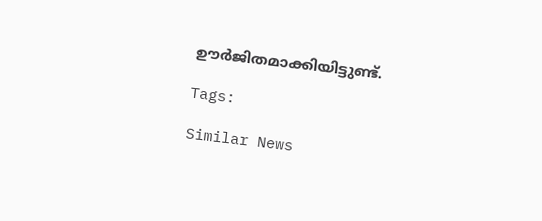ഊര്‍ജിതമാക്കിയിട്ടുണ്ട്.

Tags:

Similar News